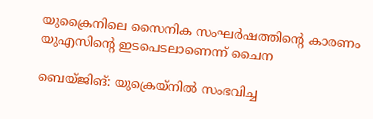യുക്രൈനിലെ സൈനിക സംഘര്‍ഷത്തിന്റെ കാരണം യുഎസിന്റെ ഇടപെടലാണെന്ന് ചൈന

ബെയ്ജിങ്: യുക്രെയ്‌നില്‍ സംഭവിച്ച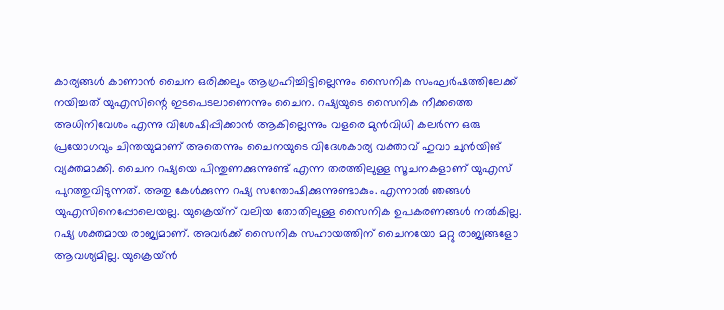കാര്യങ്ങള്‍ കാണാന്‍ ചൈന ഒരിക്കലും ആഗ്രഹിച്ചിട്ടില്ലെന്നും സൈനിക സംഘര്‍ഷത്തിലേക്ക് നയിച്ചത് യുഎസിന്റെ ഇടപെടലാണെന്നും ചൈന. റഷ്യയുടെ സൈനിക നീക്കത്തെ അധിനിവേശം എന്നു വിശേഷിപ്പിക്കാന്‍ ആകില്ലെന്നും വളരെ മുന്‍വിധി കലര്‍ന്ന ഒരു പ്രയോഗവും ചിന്തയുമാണ് അതെന്നും ചൈനയുടെ വിദേശകാര്യ വക്താവ് ഹുവാ ചുന്‍യിങ് വ്യക്തമാക്കി. ചൈന റഷ്യയെ പിന്തുണക്കുന്നുണ്ട് എന്ന തരത്തിലുള്ള സൂചനകളാണ് യുഎസ് പുറത്തുവിടുന്നത്. അതു കേള്‍ക്കുന്ന റഷ്യ സന്തോഷിക്കുന്നുണ്ടാകും. എന്നാല്‍ ഞങ്ങള്‍ യുഎസിനെപ്പോലെയല്ല. യുക്രെയ്‌ന് വലിയ തോതിലുള്ള സൈനിക ഉപകരണങ്ങള്‍ നല്‍കില്ല. റഷ്യ ശക്തമായ രാജ്യമാണ്. അവര്‍ക്ക് സൈനിക സഹായത്തിന് ചൈനയോ മറ്റു രാജ്യങ്ങളോ ആവശ്യമില്ല. യുക്രെയ്ന്‍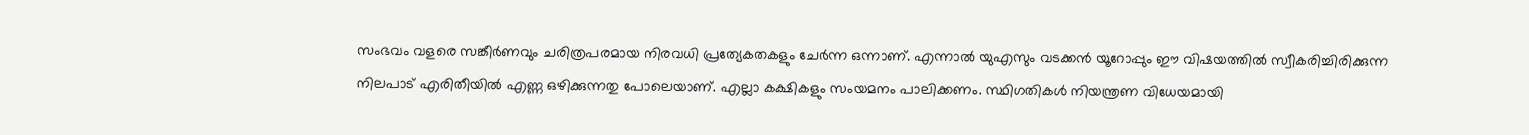സംഭവം വളരെ സങ്കീര്‍ണവും ചരിത്രപരമായ നിരവധി പ്രത്യേകതകളും ചേര്‍ന്ന ഒന്നാണ്. എന്നാല്‍ യുഎസും വടക്കന്‍ യൂറോപ്പും ഈ വിഷയത്തില്‍ സ്വീകരിച്ചിരിക്കുന്ന നിലപാട് എരിതീയില്‍ എണ്ണ ഒഴിക്കുന്നതു പോലെയാണ്. എല്ലാ കക്ഷികളും സംയമനം പാലിക്കണം. സ്ഥിഗതികള്‍ നിയന്ത്രണ വിധേയമായി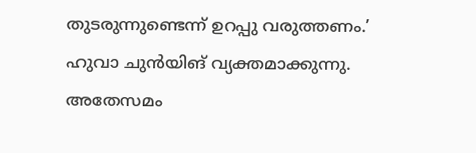തുടരുന്നുണ്ടെന്ന് ഉറപ്പു വരുത്തണം.’ ഹുവാ ചുന്‍യിങ് വ്യക്തമാക്കുന്നു. അതേസമം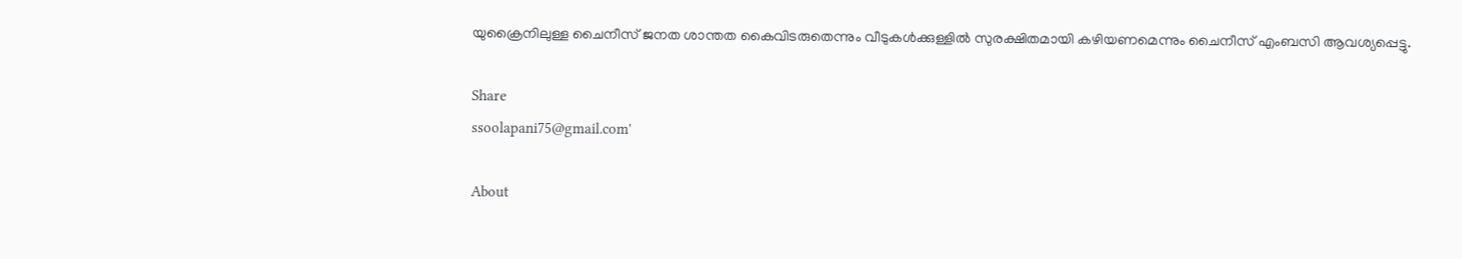യുക്രൈനിലുള്ള ചൈനീസ് ജനത ശാന്തത കൈവിടരുതെന്നും വീടുകള്‍ക്കുള്ളില്‍ സുരക്ഷിതമായി കഴിയണമെന്നും ചൈനീസ് എംബസി ആവശ്യപ്പെട്ടു.

Share
ssoolapani75@gmail.com'

About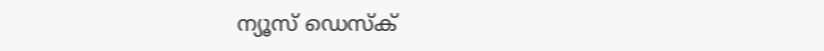ന്യൂസ് ഡെസ്ക്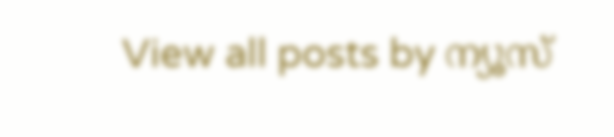View all posts by ന്യൂസ്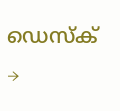ഡെസ്ക് →